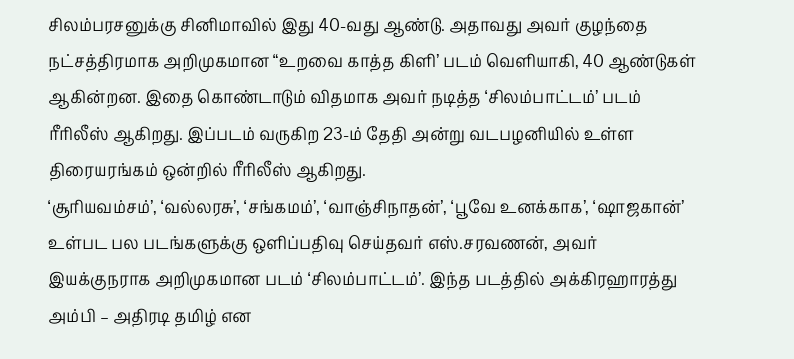சிலம்பரசனுக்கு சினிமாவில் இது 40-வது ஆண்டு. அதாவது அவர் குழந்தை நட்சத்திரமாக அறிமுகமான “உறவை காத்த கிளி’ படம் வெளியாகி, 40 ஆண்டுகள் ஆகின்றன. இதை கொண்டாடும் விதமாக அவர் நடித்த ‘சிலம்பாட்டம்’ படம் ரீரிலீஸ் ஆகிறது. இப்படம் வருகிற 23-ம் தேதி அன்று வடபழனியில் உள்ள திரையரங்கம் ஒன்றில் ரீரிலீஸ் ஆகிறது.
‘சூரியவம்சம்’, ‘வல்லரசு’, ‘சங்கமம்’, ‘வாஞ்சிநாதன்’, ‘பூவே உனக்காக’, ‘ஷாஜகான்’ உள்பட பல படங்களுக்கு ஒளிப்பதிவு செய்தவர் எஸ்.சரவணன், அவர் இயக்குநராக அறிமுகமான படம் ‘சிலம்பாட்டம்’. இந்த படத்தில் அக்கிரஹாரத்து அம்பி – அதிரடி தமிழ் என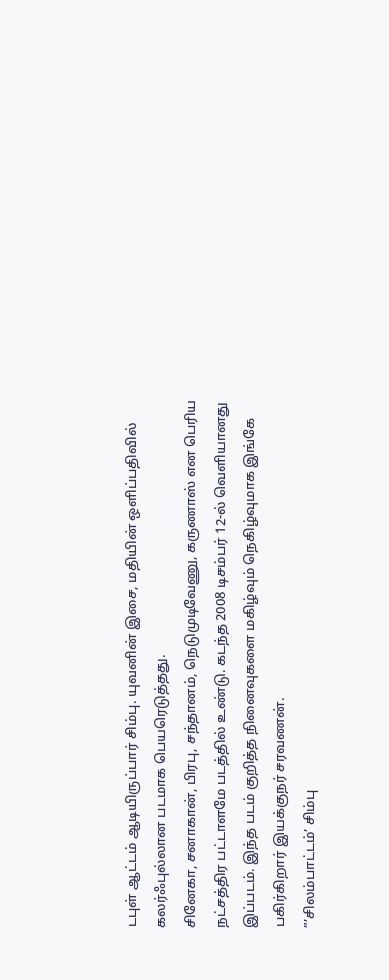டபுள் ஆட்டம் ஆடியிருப்பார் சிம்பு. யுவனின் இசை, மதியின் ஒளிப்பதிவில் கலர்ஃபுல்லான படமாக பெயரெடுத்தது.
சினேகா, சனாகான், பிரபு, சந்தானம், நெடுமுடிவேணு, கருணாஸ் என பெரிய நட்சத்திர பட்டாளமே படத்தில் உண்டு. கடந்த 2008 டிசம்பர் 12-ல் வெளியானது இப்படம். இந்த படம் குறித்த நினைவுகளை மகிழ்வும் நெகிழ்வுமாக இங்கே பகிர்கிறார் இயக்குநர் சரவணன்.
”’சிலம்பாட்டம்’ சிம்பு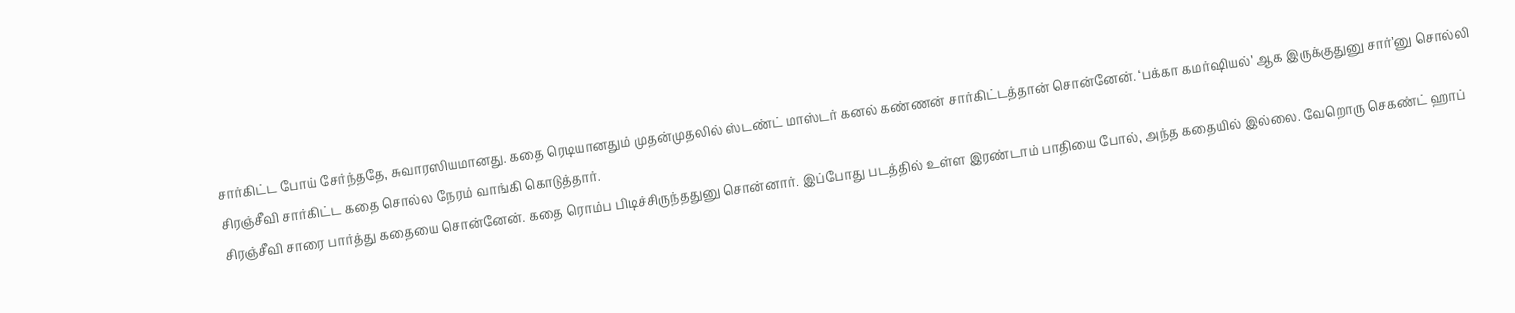சார்கிட்ட போய் சேர்ந்ததே, சுவாரஸியமானது. கதை ரெடியானதும் முதன்முதலில் ஸ்டண்ட் மாஸ்டர் கனல் கண்ணன் சார்கிட்டத்தான் சொன்னேன். ‘பக்கா கமர்ஷியல்’ ஆக இருக்குதுனு சார்’னு சொல்லி சிரஞ்சீவி சார்கிட்ட கதை சொல்ல நேரம் வாங்கி கொடுத்தார்.
சிரஞ்சீவி சாரை பார்த்து கதையை சொன்னேன். கதை ரொம்ப பிடிச்சிருந்ததுனு சொன்னார். இப்போது படத்தில் உள்ள இரண்டாம் பாதியை போல், அந்த கதையில் இல்லை. வேறொரு செகண்ட் ஹாப்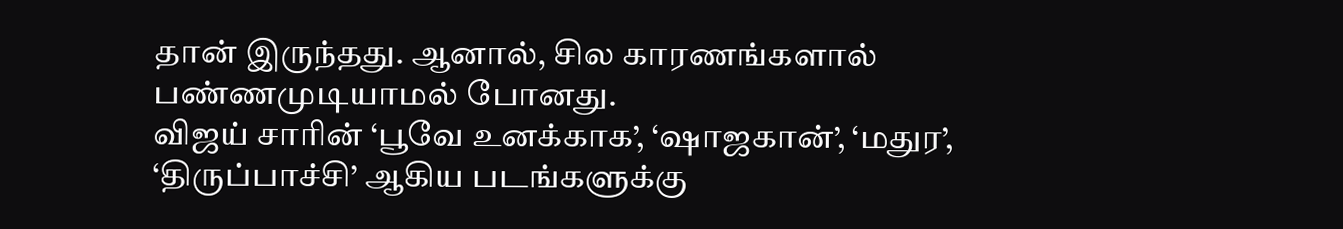தான் இருந்தது. ஆனால், சில காரணங்களால் பண்ணமுடியாமல் போனது.
விஜய் சாரின் ‘பூவே உனக்காக’, ‘ஷாஜகான்’, ‘மதுர’, ‘திருப்பாச்சி’ ஆகிய படங்களுக்கு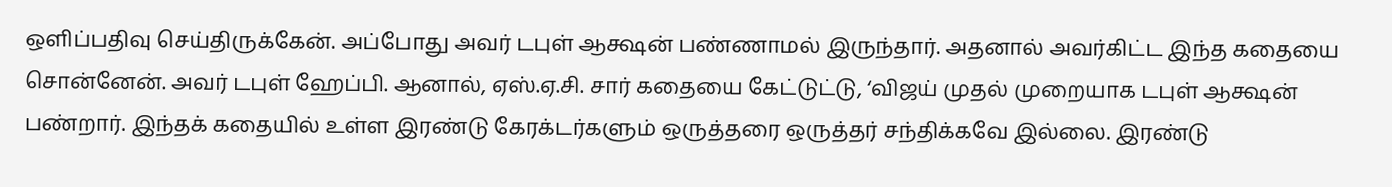ஒளிப்பதிவு செய்திருக்கேன். அப்போது அவர் டபுள் ஆக்ஷன் பண்ணாமல் இருந்தார். அதனால் அவர்கிட்ட இந்த கதையை சொன்னேன். அவர் டபுள் ஹேப்பி. ஆனால், ஏஸ்.ஏ.சி. சார் கதையை கேட்டுட்டு, ‘விஜய் முதல் முறையாக டபுள் ஆக்ஷன் பண்றார். இந்தக் கதையில் உள்ள இரண்டு கேரக்டர்களும் ஒருத்தரை ஒருத்தர் சந்திக்கவே இல்லை. இரண்டு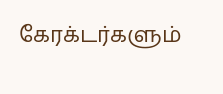கேரக்டர்களும்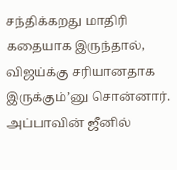சந்திக்கறது மாதிரி கதையாக இருந்தால், விஜய்க்கு சரியானதாக இருக்கும்’னு சொன்னார். அப்பாவின் ஜீனில்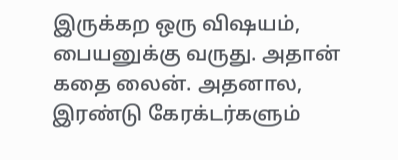இருக்கற ஒரு விஷயம், பையனுக்கு வருது. அதான் கதை லைன். அதனால, இரண்டு கேரக்டர்களும்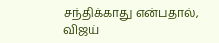சந்திக்காது என்பதால், விஜய்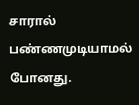சாரால் பண்ணமுடியாமல் போனது.